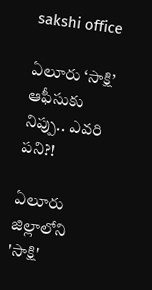sakshi office

ఏలూరు ‘సాక్షి’ ఆఫీసుకు నిప్పు.. ఎవ‌రి ప‌ని?!

ఏలూరు జిల్లాలోని 'సాక్షి'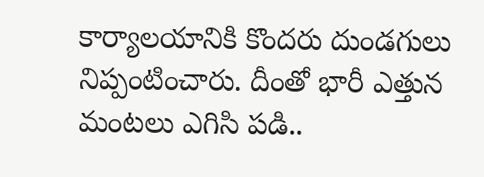కార్యాల‌యానికి కొంద‌రు దుండ‌గులు నిప్పంటించారు. దీంతో భారీ ఎత్తున మంటలు ఎగిసి ప‌డి..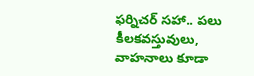ఫ‌ర్నిచ‌ర్ స‌హా.. ప‌లు కీల‌కవ‌స్తువులు, వాహ‌నాలు కూడా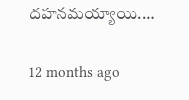ద‌హ‌నమ‌య్యాయి.…

12 months ago